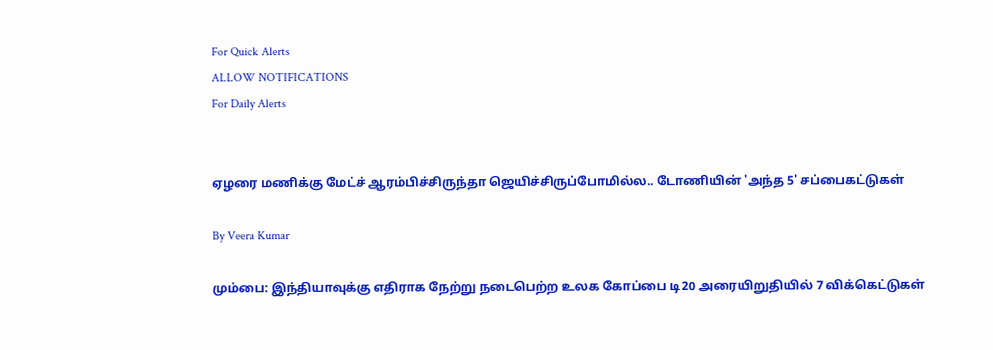For Quick Alerts
ALLOW NOTIFICATIONS
For Daily Alerts


ஏழரை மணிக்கு மேட்ச் ஆரம்பிச்சிருந்தா ஜெயிச்சிருப்போமில்ல.. டோணியின் 'அந்த 5' சப்பைகட்டுகள்

By Veera Kumar

மும்பை: இந்தியாவுக்கு எதிராக நேற்று நடைபெற்ற உலக கோப்பை டி20 அரையிறுதியில் 7 விக்கெட்டுகள்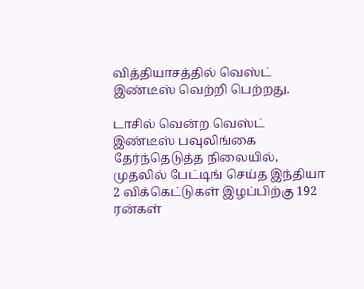வித்தியாசத்தில் வெஸ்ட் இண்டீஸ் வெற்றி பெற்றது.

டாசில் வென்ற வெஸ்ட் இண்டீஸ் பவுலிங்கை தேர்ந்தெடுத்த நிலையில், முதலில் பேட்டிங் செய்த இந்தியா 2 விக்கெட்டுகள் இழப்பிற்கு 192 ரன்கள்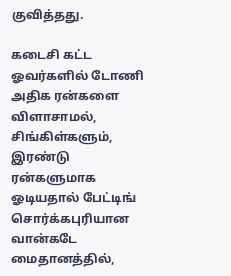குவித்தது.

கடைசி கட்ட ஓவர்களில் டோணி அதிக ரன்களை விளாசாமல், சிங்கிள்களும், இரண்டு ரன்களுமாக ஓடியதால் பேட்டிங் சொர்க்கபுரியான வான்கடே மைதானத்தில்,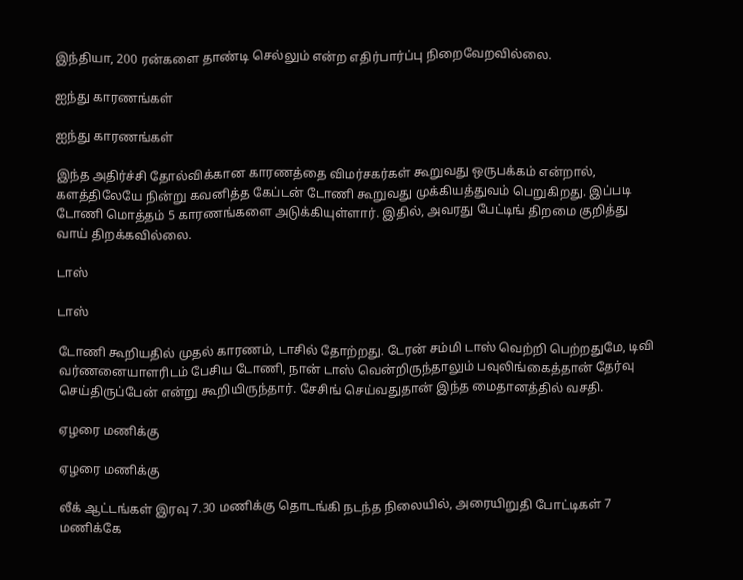இந்தியா, 200 ரன்களை தாண்டி செல்லும் என்ற எதிர்பார்ப்பு நிறைவேறவில்லை.

ஐந்து காரணங்கள்

ஐந்து காரணங்கள்

இந்த அதிர்ச்சி தோல்விக்கான காரணத்தை விமர்சகர்கள் கூறுவது ஒருபக்கம் என்றால், களத்திலேயே நின்று கவனித்த கேப்டன் டோணி கூறுவது முக்கியத்துவம் பெறுகிறது. இப்படி டோணி மொத்தம் 5 காரணங்களை அடுக்கியுள்ளார். இதில், அவரது பேட்டிங் திறமை குறித்து வாய் திறக்கவில்லை.

டாஸ்

டாஸ்

டோணி கூறியதில் முதல் காரணம், டாசில் தோற்றது. டேரன் சம்மி டாஸ் வெற்றி பெற்றதுமே, டிவி வர்ணனையாளரிடம் பேசிய டோணி, நான் டாஸ் வென்றிருந்தாலும் பவுலிங்கைத்தான் தேர்வு செய்திருப்பேன் என்று கூறியிருந்தார். சேசிங் செய்வதுதான் இந்த மைதானத்தில் வசதி.

ஏழரை மணிக்கு

ஏழரை மணிக்கு

லீக் ஆட்டங்கள் இரவு 7.30 மணிக்கு தொடங்கி நடந்த நிலையில், அரையிறுதி போட்டிகள் 7 மணிக்கே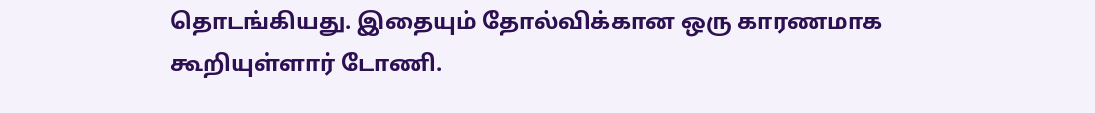தொடங்கியது. இதையும் தோல்விக்கான ஒரு காரணமாக கூறியுள்ளார் டோணி.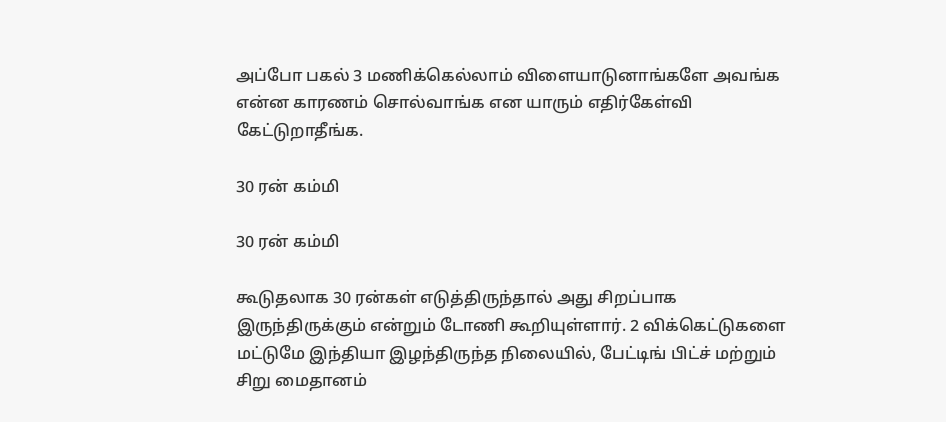அப்போ பகல் 3 மணிக்கெல்லாம் விளையாடுனாங்களே அவங்க என்ன காரணம் சொல்வாங்க என யாரும் எதிர்கேள்வி கேட்டுறாதீங்க.

30 ரன் கம்மி

30 ரன் கம்மி

கூடுதலாக 30 ரன்கள் எடுத்திருந்தால் அது சிறப்பாக இருந்திருக்கும் என்றும் டோணி கூறியுள்ளார். 2 விக்கெட்டுகளை மட்டுமே இந்தியா இழந்திருந்த நிலையில், பேட்டிங் பிட்ச் மற்றும் சிறு மைதானம்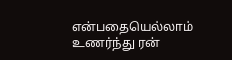என்பதையெல்லாம் உணர்ந்து ரன்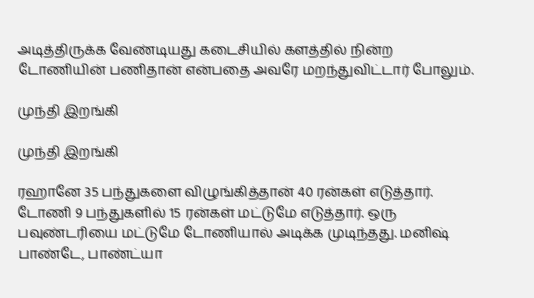அடித்திருக்க வேண்டியது கடைசியில் களத்தில் நின்ற டோணியின் பணிதான் என்பதை அவரே மறந்துவிட்டார் போலும்.

முந்தி இறங்கி

முந்தி இறங்கி

ரஹானே 35 பந்துகளை விழுங்கித்தான் 40 ரன்கள் எடுத்தார். டோணி 9 பந்துகளில் 15 ரன்கள் மட்டுமே எடுத்தார். ஒரு பவுண்டரியை மட்டுமே டோணியால் அடிக்க முடிந்தது. மனிஷ் பாண்டே, பாண்ட்யா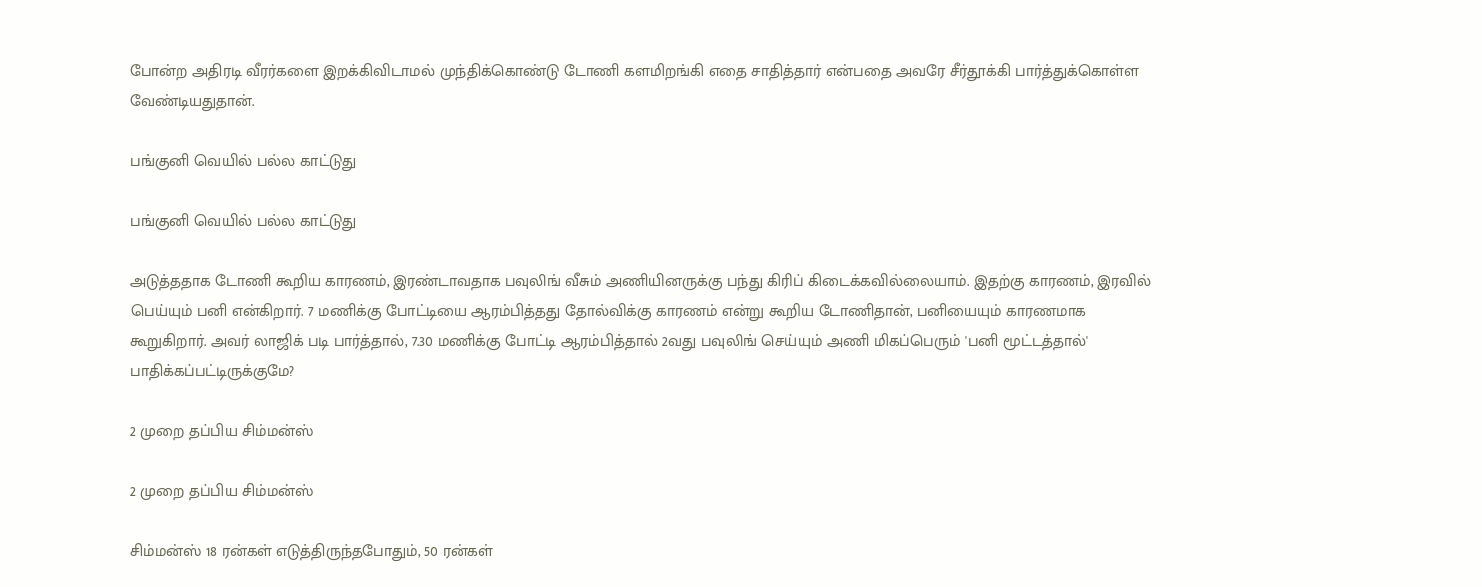போன்ற அதிரடி வீரர்களை இறக்கிவிடாமல் முந்திக்கொண்டு டோணி களமிறங்கி எதை சாதித்தார் என்பதை அவரே சீர்தூக்கி பார்த்துக்கொள்ள வேண்டியதுதான்.

பங்குனி வெயில் பல்ல காட்டுது

பங்குனி வெயில் பல்ல காட்டுது

அடுத்ததாக டோணி கூறிய காரணம், இரண்டாவதாக பவுலிங் வீசும் அணியினருக்கு பந்து கிரிப் கிடைக்கவில்லையாம். இதற்கு காரணம், இரவில் பெய்யும் பனி என்கிறார். 7 மணிக்கு போட்டியை ஆரம்பித்தது தோல்விக்கு காரணம் என்று கூறிய டோணிதான், பனியையும் காரணமாக கூறுகிறார். அவர் லாஜிக் படி பார்த்தால், 7.30 மணிக்கு போட்டி ஆரம்பித்தால் 2வது பவுலிங் செய்யும் அணி மிகப்பெரும் 'பனி மூட்டத்தால்' பாதிக்கப்பட்டிருக்குமே?

2 முறை தப்பிய சிம்மன்ஸ்

2 முறை தப்பிய சிம்மன்ஸ்

சிம்மன்ஸ் 18 ரன்கள் எடுத்திருந்தபோதும், 50 ரன்கள்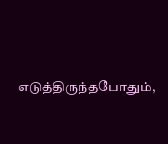எடுத்திருந்தபோதும்,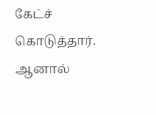கேட்ச் கொடுத்தார். ஆனால்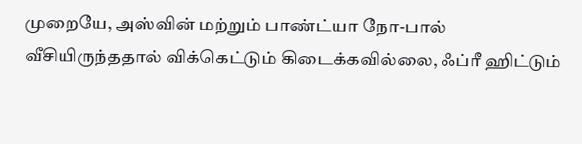முறையே, அஸ்வின் மற்றும் பாண்ட்யா நோ-பால் வீசியிருந்ததால் விக்கெட்டும் கிடைக்கவில்லை, ஃப்ரீ ஹிட்டும்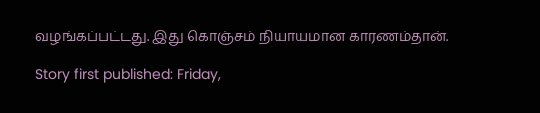வழங்கப்பட்டது. இது கொஞ்சம் நியாயமான காரணம்தான்.

Story first published: Friday,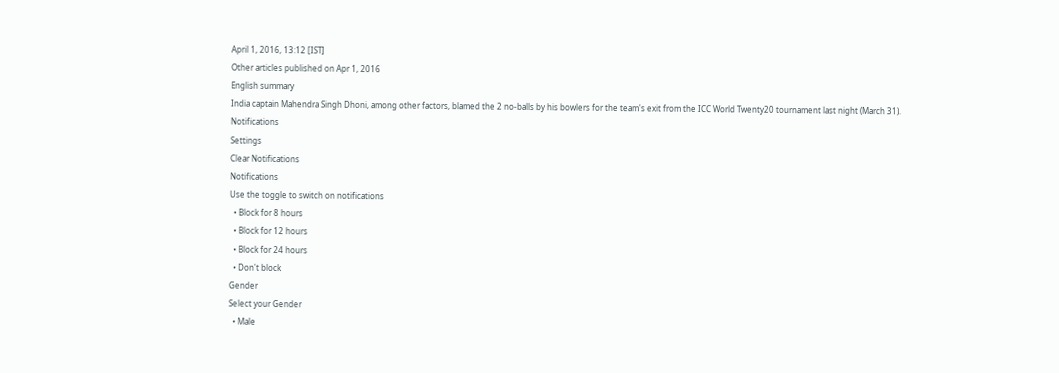April 1, 2016, 13:12 [IST]
Other articles published on Apr 1, 2016
English summary
India captain Mahendra Singh Dhoni, among other factors, blamed the 2 no-balls by his bowlers for the team's exit from the ICC World Twenty20 tournament last night (March 31).
Notifications
Settings
Clear Notifications
Notifications
Use the toggle to switch on notifications
  • Block for 8 hours
  • Block for 12 hours
  • Block for 24 hours
  • Don't block
Gender
Select your Gender
  • Male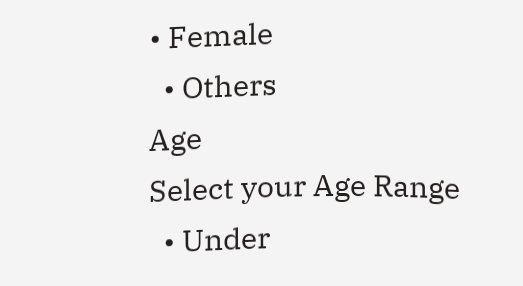• Female
  • Others
Age
Select your Age Range
  • Under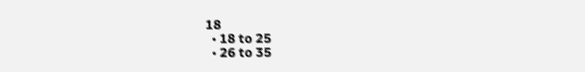18
  • 18 to 25
  • 26 to 35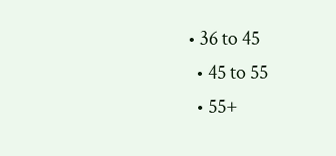• 36 to 45
  • 45 to 55
  • 55+